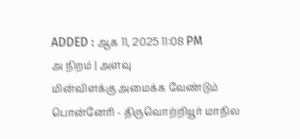ADDED : ஆக 11, 2025 11:08 PM
அ நிறம் | அளவு
மின்விளக்கு அமைக்க வேண்டும்
பொன்னேரி - திருவொற்றியூர் மாநில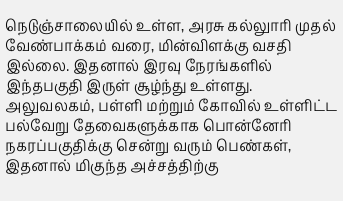நெடுஞ்சாலையில் உள்ள, அரசு கல்லுாரி முதல் வேண்பாக்கம் வரை, மின்விளக்கு வசதி இல்லை. இதனால் இரவு நேரங்களில் இந்தபகுதி இருள் சூழ்ந்து உள்ளது. அலுவலகம், பள்ளி மற்றும் கோவில் உள்ளிட்ட பல்வேறு தேவைகளுக்காக பொன்னேரி நகரப்பகுதிக்கு சென்று வரும் பெண்கள், இதனால் மிகுந்த அச்சத்திற்கு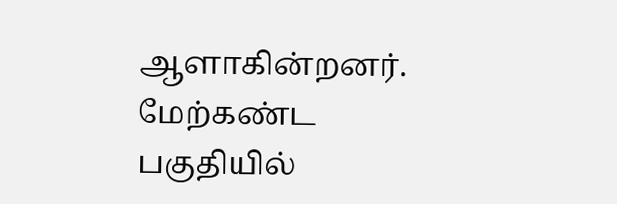ஆளாகின்றனர்.
மேற்கண்ட பகுதியில்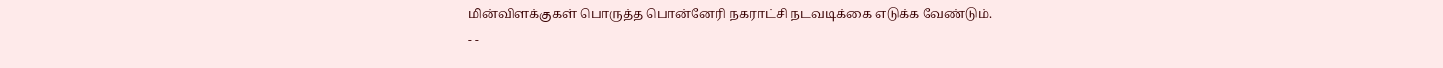மின்விளக்குகள் பொருத்த பொன்னேரி நகராட்சி நடவடிக்கை எடுக்க வேண்டும்.
- -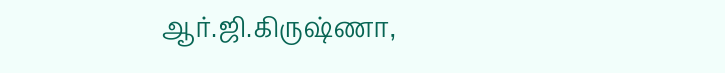ஆர்.ஜி.கிருஷ்ணா,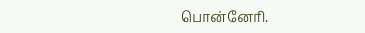பொன்னேரி.